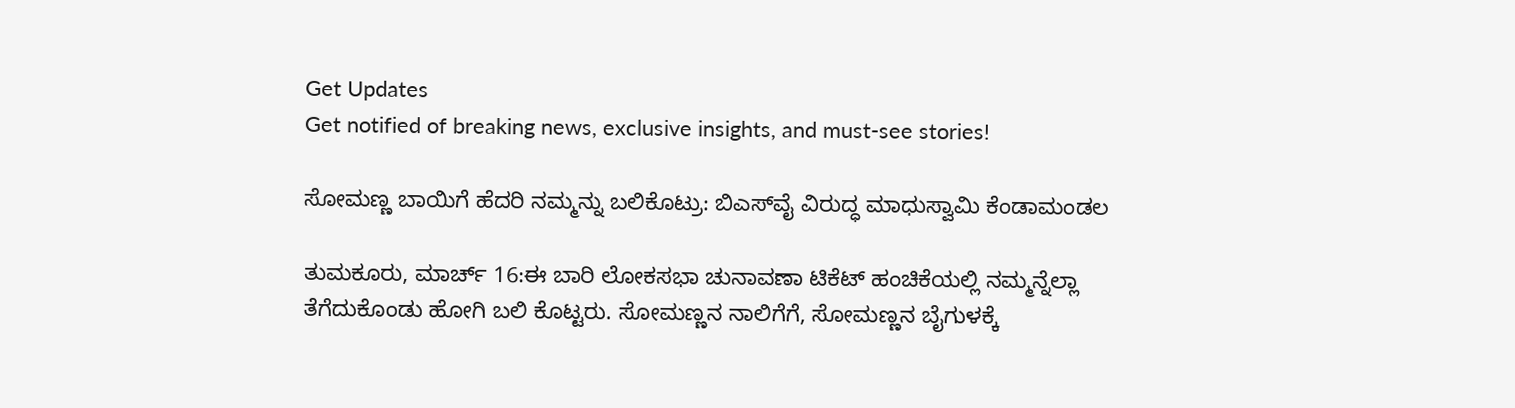Get Updates
Get notified of breaking news, exclusive insights, and must-see stories!

ಸೋಮಣ್ಣ ಬಾಯಿಗೆ ಹೆದರಿ ನಮ್ಮನ್ನು ಬಲಿಕೊಟ್ರು: ಬಿಎಸ್‌ವೈ ವಿರುದ್ಧ ಮಾಧುಸ್ವಾಮಿ ಕೆಂಡಾಮಂಡಲ

ತುಮಕೂರು, ಮಾರ್ಚ್ 16:ಈ ಬಾರಿ ಲೋಕಸಭಾ ಚುನಾವಣಾ ಟಿಕೆಟ್‌ ಹಂಚಿಕೆಯಲ್ಲಿ ನಮ್ಮನ್ನೆಲ್ಲಾ ತೆಗೆದುಕೊಂಡು ಹೋಗಿ ಬಲಿ ಕೊಟ್ಟರು. ಸೋಮಣ್ಣನ ನಾಲಿಗೆಗೆ, ಸೋಮಣ್ಣನ ಬೈಗುಳಕ್ಕೆ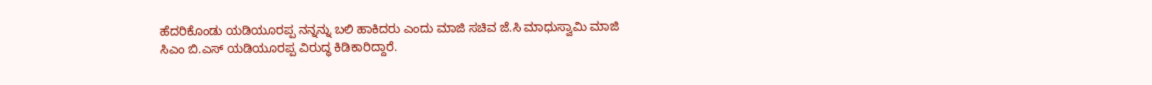ಹೆದರಿಕೊಂಡು ಯಡಿಯೂರಪ್ಪ ನನ್ನನ್ನು ಬಲಿ ಹಾಕಿದರು ಎಂದು ಮಾಜಿ ಸಚಿವ ಜೆ.ಸಿ ಮಾಧುಸ್ವಾಮಿ ಮಾಜಿ ಸಿಎಂ ಬಿ.ಎಸ್‌ ಯಡಿಯೂರಪ್ಪ ವಿರುದ್ಧ ಕಿಡಿಕಾರಿದ್ದಾರೆ.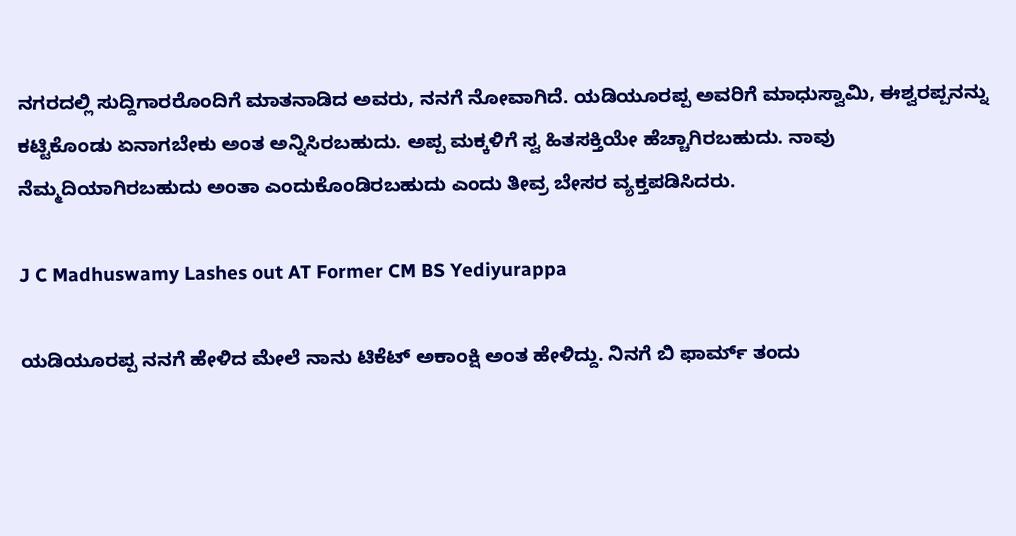ನಗರದಲ್ಲಿ ಸುದ್ದಿಗಾರರೊಂದಿಗೆ ಮಾತನಾಡಿದ ಅವರು, ನನಗೆ ನೋವಾಗಿದೆ. ಯಡಿಯೂರಪ್ಪ ಅವರಿಗೆ ಮಾಧುಸ್ವಾಮಿ, ಈಶ್ವರಪ್ಪನನ್ನು ಕಟ್ಟಿಕೊಂಡು ಏನಾಗಬೇಕು ಅಂತ ಅನ್ನಿಸಿರಬಹುದು. ಅಪ್ಪ ಮಕ್ಕಳಿಗೆ ಸ್ವ ಹಿತಸಕ್ತಿಯೇ ಹೆಚ್ಚಾಗಿರಬಹುದು. ನಾವು ನೆಮ್ಮದಿಯಾಗಿರಬಹುದು ಅಂತಾ ಎಂದುಕೊಂಡಿರಬಹುದು ಎಂದು ತೀವ್ರ ಬೇಸರ ವ್ಯಕ್ತಪಡಿಸಿದರು.

J C Madhuswamy Lashes out AT Former CM BS Yediyurappa

ಯಡಿಯೂರಪ್ಪ ನನಗೆ ಹೇಳಿದ ಮೇಲೆ ನಾನು ಟಿಕೆಟ್ ಅಕಾಂಕ್ಷಿ ಅಂತ ಹೇಳಿದ್ದು. ನಿನಗೆ ಬಿ ಫಾರ್ಮ್ ತಂದು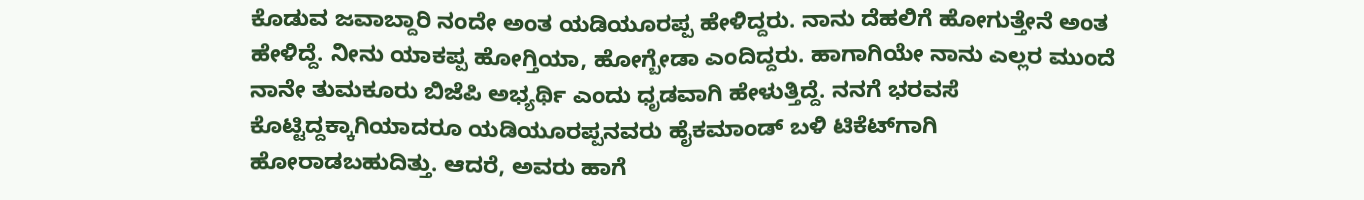ಕೊಡುವ ಜವಾಬ್ದಾರಿ ನಂದೇ ಅಂತ ಯಡಿಯೂರಪ್ಪ ಹೇಳಿದ್ದರು. ನಾನು ದೆಹಲಿಗೆ ಹೋಗುತ್ತೇನೆ ಅಂತ ಹೇಳಿದ್ದೆ. ನೀನು ಯಾಕಪ್ಪ ಹೋಗ್ತಿಯಾ, ಹೋಗ್ಬೇಡಾ ಎಂದಿದ್ದರು. ಹಾಗಾಗಿಯೇ ನಾನು ಎಲ್ಲರ ಮುಂದೆ ನಾನೇ ತುಮಕೂರು ಬಿಜೆಪಿ ಅಭ್ಯರ್ಥಿ ಎಂದು ಧೃಡವಾಗಿ ಹೇಳುತ್ತಿದ್ದೆ. ನನಗೆ ಭರವಸೆ ಕೊಟ್ಟಿದ್ದಕ್ಕಾಗಿಯಾದರೂ ಯಡಿಯೂರಪ್ಪನವರು ಹೈಕಮಾಂಡ್‌ ಬಳಿ ಟಿಕೆಟ್‌ಗಾಗಿ ಹೋರಾಡಬಹುದಿತ್ತು. ಆದರೆ, ಅವರು ಹಾಗೆ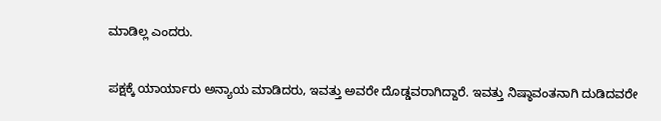ಮಾಡಿಲ್ಲ ಎಂದರು.

ಪಕ್ಷಕ್ಕೆ ಯಾರ್ಯಾರು ಅನ್ಯಾಯ ಮಾಡಿದರು, ಇವತ್ತು ಅವರೇ ದೊಡ್ಡವರಾಗಿದ್ದಾರೆ. ಇವತ್ತು ನಿಷ್ಠಾವಂತನಾಗಿ ದುಡಿದವರೇ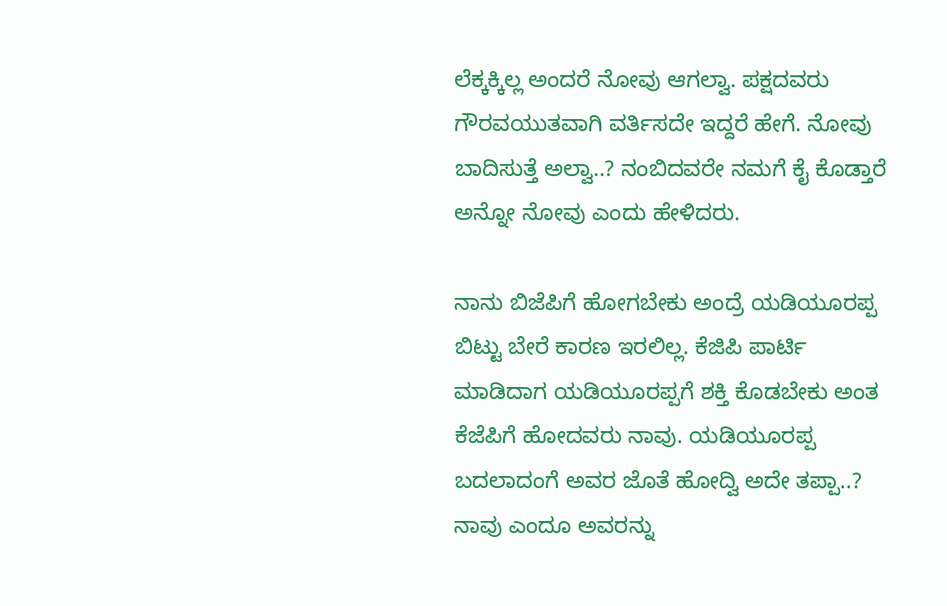ಲೆಕ್ಕಕ್ಕಿಲ್ಲ ಅಂದರೆ ನೋವು ಆಗಲ್ವಾ. ಪಕ್ಷದವರು ಗೌರವಯುತವಾಗಿ ವರ್ತಿಸದೇ ಇದ್ದರೆ ಹೇಗೆ. ನೋವು ಬಾದಿಸುತ್ತೆ ಅಲ್ವಾ..? ನಂಬಿದವರೇ ನಮಗೆ ಕೈ ಕೊಡ್ತಾರೆ ಅನ್ನೋ ನೋವು ಎಂದು ಹೇಳಿದರು.

ನಾನು ಬಿಜೆಪಿಗೆ ಹೋಗಬೇಕು ಅಂದ್ರೆ ಯಡಿಯೂರಪ್ಪ ಬಿಟ್ಟು ಬೇರೆ ಕಾರಣ ಇರಲಿಲ್ಲ. ಕೆಜಿಪಿ ಪಾರ್ಟಿ ಮಾಡಿದಾಗ ಯಡಿಯೂರಪ್ಪಗೆ ಶಕ್ತಿ ಕೊಡಬೇಕು ಅಂತ ಕೆಜೆಪಿಗೆ ಹೋದವರು ನಾವು. ಯಡಿಯೂರಪ್ಪ ಬದಲಾದಂಗೆ ಅವರ ಜೊತೆ ಹೋದ್ವಿ ಅದೇ ತಪ್ಪಾ..? ನಾವು ಎಂದೂ ಅವರನ್ನು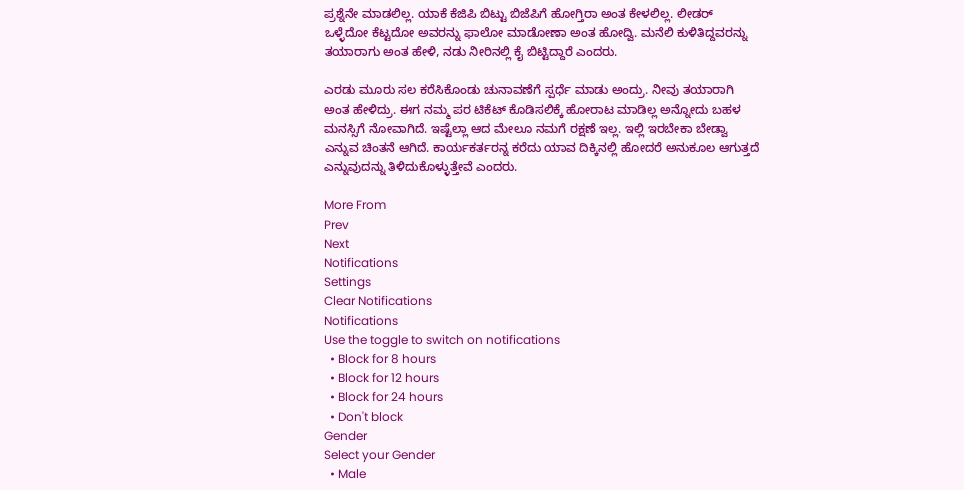ಪ್ರಶ್ನೆನೇ ಮಾಡಲಿಲ್ಲ. ಯಾಕೆ ಕೆಜಿಪಿ ಬಿಟ್ಟು ಬಿಜೆಪಿಗೆ ಹೋಗ್ತಿರಾ ಅಂತ ಕೇಳಲಿಲ್ಲ. ಲೀಡರ್ ಒಳ್ಳೆದೋ ಕೆಟ್ಟದೋ ಅವರನ್ನು ಫಾಲೋ ಮಾಡೋಣಾ ಅಂತ ಹೋದ್ವಿ. ಮನೆಲಿ ಕುಳಿತಿದ್ದವರನ್ನು ತಯಾರಾಗು ಅಂತ ಹೇಳಿ, ನಡು ನೀರಿನಲ್ಲಿ ಕೈ ಬಿಟ್ಟಿದ್ದಾರೆ ಎಂದರು.

ಎರಡು ಮೂರು ಸಲ ಕರೆಸಿಕೊಂಡು ಚುನಾವಣೆಗೆ ಸ್ಪರ್ಧೆ ಮಾಡು ಅಂದ್ರು. ನೀವು ತಯಾರಾಗಿ ಅಂತ ಹೇಳಿದ್ರು. ಈಗ ನಮ್ಮ ಪರ ಟಿಕೆಟ್ ಕೊಡಿಸಲಿಕ್ಕೆ ಹೋರಾಟ ಮಾಡಿಲ್ಲ ಅನ್ನೋದು ಬಹಳ ಮನಸ್ಸಿಗೆ ನೋವಾಗಿದೆ. ಇಷ್ಟೆಲ್ಲಾ ಆದ ಮೇಲೂ ನಮಗೆ ರಕ್ಷಣೆ ಇಲ್ಲ. ಇಲ್ಲಿ ಇರಬೇಕಾ ಬೇಡ್ವಾ ಎನ್ನುವ ಚಿಂತನೆ ಆಗಿದೆ‌. ಕಾರ್ಯಕರ್ತರನ್ನ ಕರೆದು ಯಾವ ದಿಕ್ಕಿನಲ್ಲಿ ಹೋದರೆ ಅನುಕೂಲ ಆಗುತ್ತದೆ ಎನ್ನುವುದನ್ನು ತಿಳಿದುಕೊಳ್ಳುತ್ತೇವೆ ಎಂದರು.

More From
Prev
Next
Notifications
Settings
Clear Notifications
Notifications
Use the toggle to switch on notifications
  • Block for 8 hours
  • Block for 12 hours
  • Block for 24 hours
  • Don't block
Gender
Select your Gender
  • Male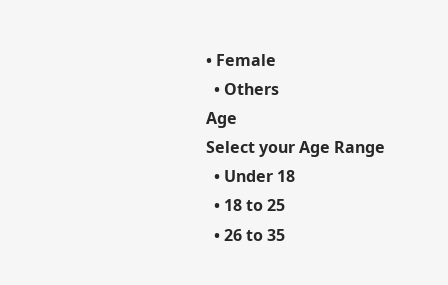• Female
  • Others
Age
Select your Age Range
  • Under 18
  • 18 to 25
  • 26 to 35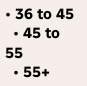• 36 to 45
  • 45 to 55
  • 55+